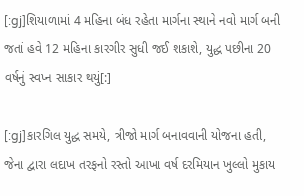[:gj]શિયાળામાં 4 મહિના બંધ રહેતા માર્ગના સ્થાને નવો માર્ગ બની જતાં હવે 12 મહિના કારગીર સુધી જઈ શકાશે, યુદ્ધ પછીના 20 વર્ષનું સ્વપ્ન સાકાર થયું[:]

[:gj]કારગિલ યુદ્ધ સમયે, ત્રીજો માર્ગ બનાવવાની યોજના હતી, જેના દ્વારા લદાખ તરફનો રસ્તો આખા વર્ષ દરમિયાન ખુલ્લો મુકાય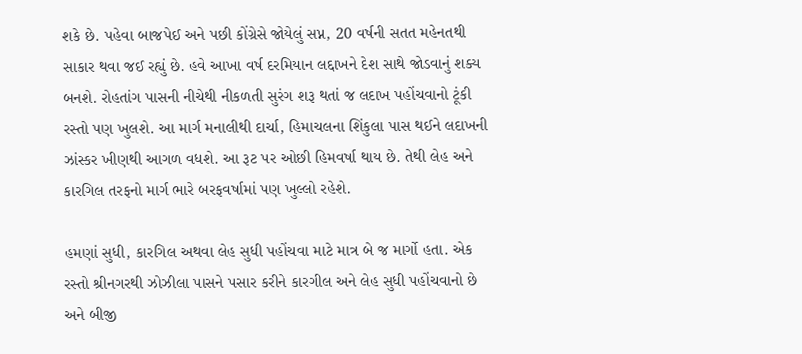શકે છે. પહેવા બાજપેઈ અને પછી કોંગ્રેસે જોયેલું સપ્ન, 20 વર્ષની સતત મહેનતથી સાકાર થવા જઈ રહ્યું છે. હવે આખા વર્ષ દરમિયાન લદ્દાખને દેશ સાથે જોડવાનું શક્ય બનશે. રોહતાંગ પાસની નીચેથી નીકળતી સુરંગ શરૂ થતાં જ લદાખ પહોંચવાનો ટૂંકી રસ્તો પણ ખુલશે. આ માર્ગ મનાલીથી દાર્ચા, હિમાચલના શિંકુલા પાસ થઈને લદાખની ઝાંસ્કર ખીણથી આગળ વધશે. આ રૂટ પર ઓછી હિમવર્ષા થાય છે. તેથી લેહ અને કારગિલ તરફનો માર્ગ ભારે બરફવર્ષામાં પણ ખુલ્લો રહેશે.

હમણાં સુધી, કારગિલ અથવા લેહ સુધી પહોંચવા માટે માત્ર બે જ માર્ગો હતા. એક રસ્તો શ્રીનગરથી ઝોઝીલા પાસને પસાર કરીને કારગીલ અને લેહ સુધી પહોંચવાનો છે અને બીજી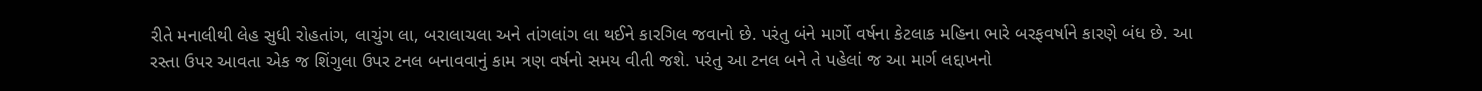રીતે મનાલીથી લેહ સુધી રોહતાંગ, લાચુંગ લા, બરાલાચલા અને તાંગલાંગ લા થઈને કારગિલ જવાનો છે. પરંતુ બંને માર્ગો વર્ષના કેટલાક મહિના ભારે બરફવર્ષાને કારણે બંધ છે. આ રસ્તા ઉપર આવતા એક જ શિંગુલા ઉપર ટનલ બનાવવાનું કામ ત્રણ વર્ષનો સમય વીતી જશે. પરંતુ આ ટનલ બને તે પહેલાં જ આ માર્ગ લદ્દાખનો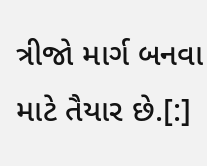ત્રીજો માર્ગ બનવા માટે તૈયાર છે.[:]